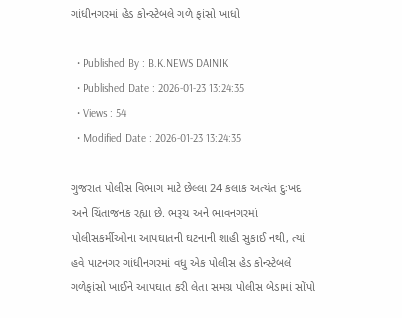ગાંધીનગરમાં હેડ કોન્સ્ટેબલે ગળે ફાંસો ખાધો

  • Published By : B.K.NEWS DAINIK
  • Published Date : 2026-01-23 13:24:35
  • Views : 54
  • Modified Date : 2026-01-23 13:24:35

ગુજરાત પોલીસ વિભાગ માટે છેલ્લા 24 કલાક અત્યંત દુઃખદ અને ચિંતાજનક રહ્યા છે. ભરૂચ અને ભાવનગરમાં પોલીસકર્મીઓના આપઘાતની ઘટનાની શાહી સુકાઈ નથી, ત્યાં હવે પાટનગર ગાંધીનગરમાં વધુ એક પોલીસ હેડ કોન્સ્ટેબલે ગળેફાંસો ખાઈને આપઘાત કરી લેતા સમગ્ર પોલીસ બેડામાં સોંપો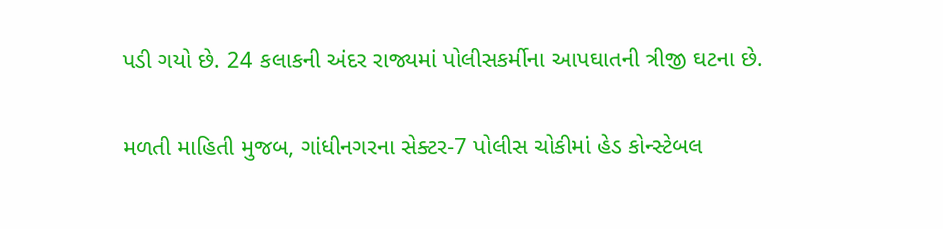પડી ગયો છે. 24 કલાકની અંદર રાજ્યમાં પોલીસકર્મીના આપઘાતની ત્રીજી ઘટના છે.

મળતી માહિતી મુજબ, ગાંધીનગરના સેક્ટર-7 પોલીસ ચોકીમાં હેડ કોન્સ્ટેબલ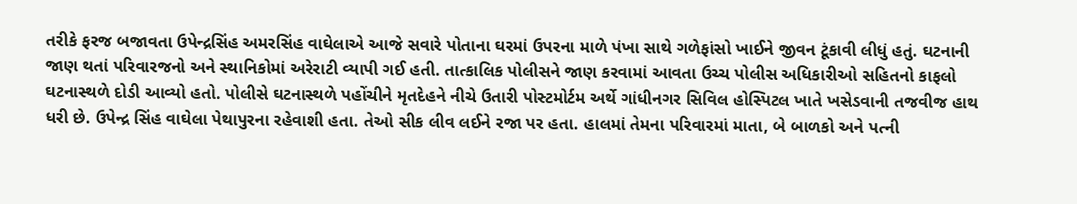તરીકે ફરજ બજાવતા ઉપેન્દ્રસિંહ અમરસિંહ વાઘેલાએ આજે સવારે પોતાના ઘરમાં ઉપરના માળે પંખા સાથે ગળેફાંસો ખાઈને જીવન ટૂંકાવી લીધું હતું. ઘટનાની જાણ થતાં પરિવારજનો અને સ્થાનિકોમાં અરેરાટી વ્યાપી ગઈ હતી. તાત્કાલિક પોલીસને જાણ કરવામાં આવતા ઉચ્ચ પોલીસ અધિકારીઓ સહિતનો કાફલો ઘટનાસ્થળે દોડી આવ્યો હતો. પોલીસે ઘટનાસ્થળે પહોંચીને મૃતદેહને નીચે ઉતારી પોસ્ટમોર્ટમ અર્થે ગાંધીનગર સિવિલ હોસ્પિટલ ખાતે ખસેડવાની તજવીજ હાથ ધરી છે. ઉપેન્દ્ર સિંહ વાઘેલા પેથાપુરના રહેવાશી હતા. તેઓ સીક લીવ લઈને રજા પર હતા. હાલમાં તેમના પરિવારમાં માતા, બે બાળકો અને પત્ની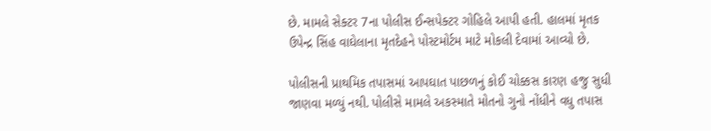છે. મામલે સેક્ટર 7ના પોલીસ ઈન્સપેક્ટર ગોહિલે આપી હતી. હાલમાં મૃતક ઉપેન્દ્ર સિંહ વાઘેલાના મૃતદેહને પોસ્ટમોર્ટમ માટે મોકલી દેવામાં આવ્યો છે.

પોલીસની પ્રાથમિક તપાસમાં આપઘાત પાછળનું કોઈ ચોક્કસ કારણ હજુ સુધી જાણવા મળ્યું નથી. પોલીસે મામલે અકસ્માતે મોતનો ગુનો નોંધીને વધુ તપાસ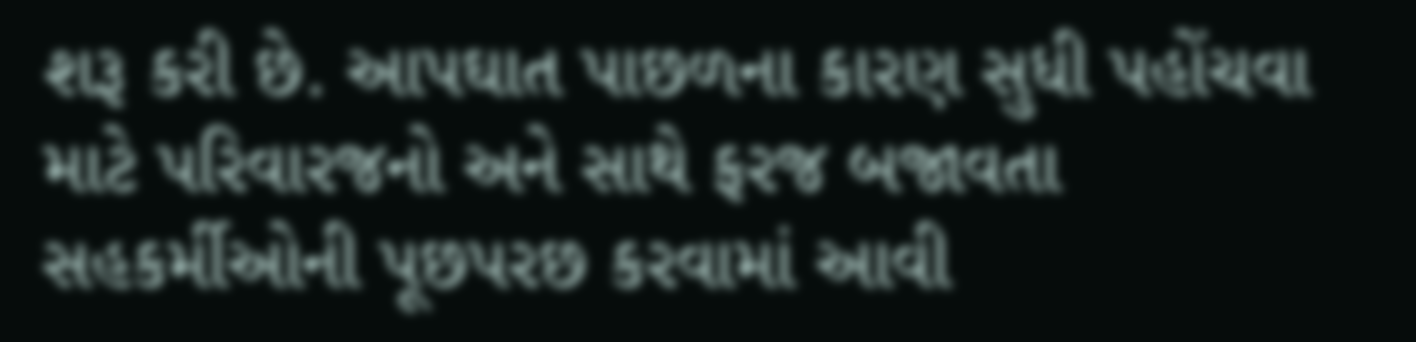શરૂ કરી છે. આપઘાત પાછળના કારણ સુધી પહોંચવા માટે પરિવારજનો અને સાથે ફરજ બજાવતા સહકર્મીઓની પૂછપરછ કરવામાં આવી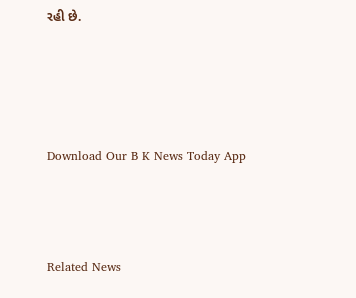રહી છે.




Download Our B K News Today App



Related News